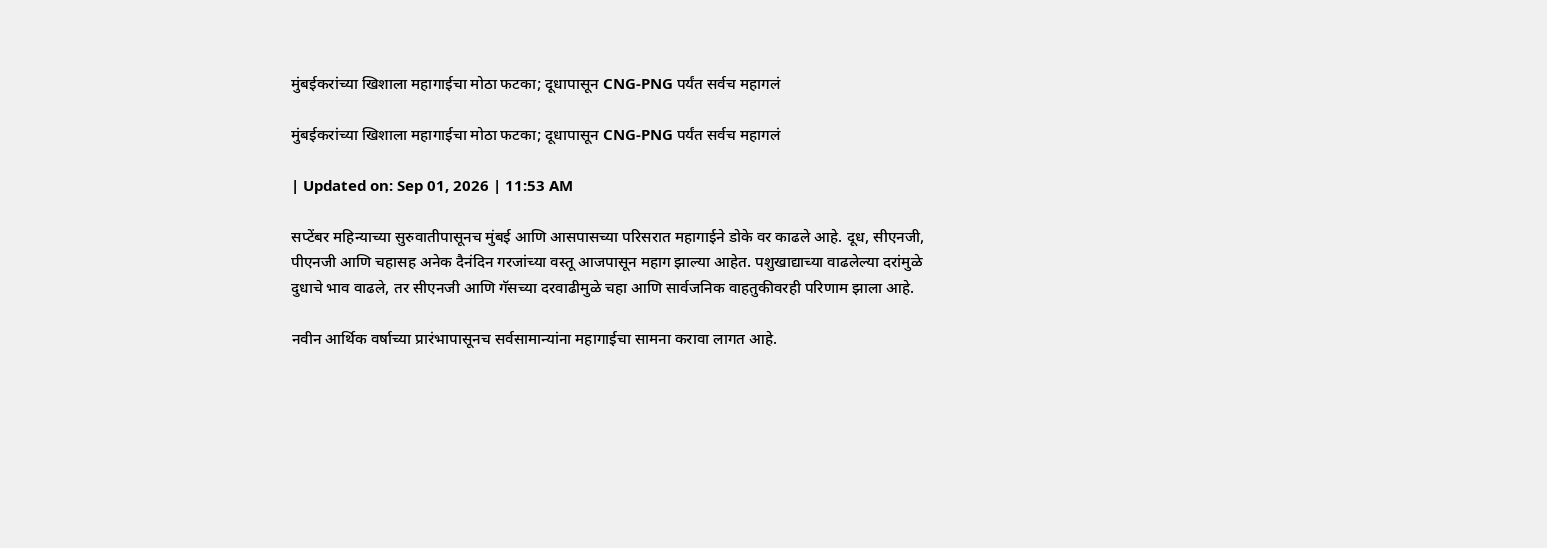मुंबईकरांच्या खिशाला महागाईचा मोठा फटका; दूधापासून CNG-PNG पर्यंत सर्वच महागलं

मुंबईकरांच्या खिशाला महागाईचा मोठा फटका; दूधापासून CNG-PNG पर्यंत सर्वच महागलं

| Updated on: Sep 01, 2026 | 11:53 AM

सप्टेंबर महिन्याच्या सुरुवातीपासूनच मुंबई आणि आसपासच्या परिसरात महागाईने डोके वर काढले आहे. दूध, सीएनजी, पीएनजी आणि चहासह अनेक दैनंदिन गरजांच्या वस्तू आजपासून महाग झाल्या आहेत. पशुखाद्याच्या वाढलेल्या दरांमुळे दुधाचे भाव वाढले, तर सीएनजी आणि गॅसच्या दरवाढीमुळे चहा आणि सार्वजनिक वाहतुकीवरही परिणाम झाला आहे.

नवीन आर्थिक वर्षाच्या प्रारंभापासूनच सर्वसामान्यांना महागाईचा सामना करावा लागत आहे.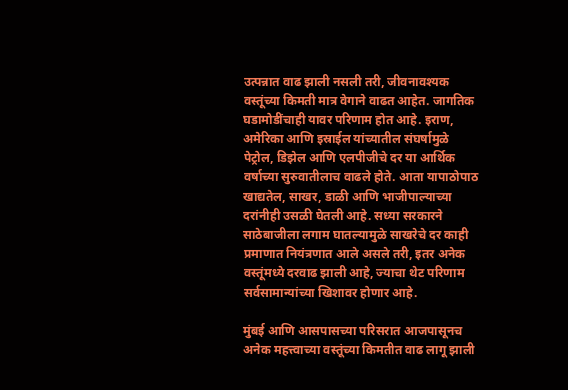उत्पन्नात वाढ झाली नसली तरी, जीवनावश्यक वस्तूंच्या किमती मात्र वेगाने वाढत आहेत. जागतिक घडामोडींचाही यावर परिणाम होत आहे. इराण, अमेरिका आणि इस्राईल यांच्यातील संघर्षामुळे पेट्रोल, डिझेल आणि एलपीजीचे दर या आर्थिक वर्षाच्या सुरुवातीलाच वाढले होते. आता यापाठोपाठ खाद्यतेल, साखर, डाळी आणि भाजीपाल्याच्या दरांनीही उसळी घेतली आहे. सध्या सरकारने साठेबाजीला लगाम घातल्यामुळे साखरेचे दर काही प्रमाणात नियंत्रणात आले असले तरी, इतर अनेक वस्तूंमध्ये दरवाढ झाली आहे, ज्याचा थेट परिणाम सर्वसामान्यांच्या खिशावर होणार आहे.

मुंबई आणि आसपासच्या परिसरात आजपासूनच अनेक महत्त्वाच्या वस्तूंच्या किमतीत वाढ लागू झाली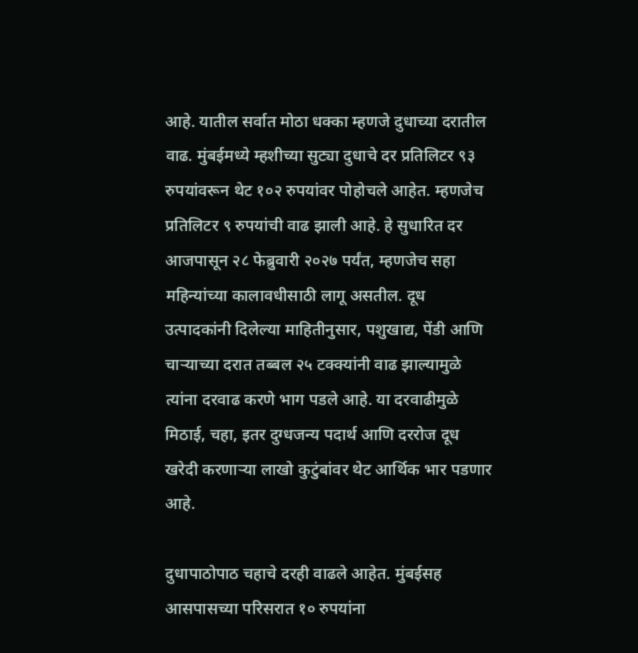आहे. यातील सर्वात मोठा धक्का म्हणजे दुधाच्या दरातील वाढ. मुंबईमध्ये म्हशीच्या सुट्या दुधाचे दर प्रतिलिटर ९३ रुपयांवरून थेट १०२ रुपयांवर पोहोचले आहेत. म्हणजेच प्रतिलिटर ९ रुपयांची वाढ झाली आहे. हे सुधारित दर आजपासून २८ फेब्रुवारी २०२७ पर्यंत, म्हणजेच सहा महिन्यांच्या कालावधीसाठी लागू असतील. दूध उत्पादकांनी दिलेल्या माहितीनुसार, पशुखाद्य, पेंडी आणि चाऱ्याच्या दरात तब्बल २५ टक्क्यांनी वाढ झाल्यामुळे त्यांना दरवाढ करणे भाग पडले आहे. या दरवाढीमुळे मिठाई, चहा, इतर दुग्धजन्य पदार्थ आणि दररोज दूध खरेदी करणाऱ्या लाखो कुटुंबांवर थेट आर्थिक भार पडणार आहे.

दुधापाठोपाठ चहाचे दरही वाढले आहेत. मुंबईसह आसपासच्या परिसरात १० रुपयांना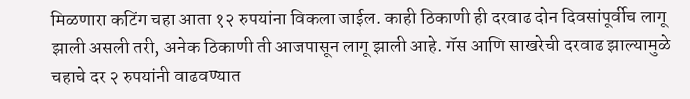मिळणारा कटिंग चहा आता १२ रुपयांना विकला जाईल. काही ठिकाणी ही दरवाढ दोन दिवसांपूर्वीच लागू झाली असली तरी, अनेक ठिकाणी ती आजपासून लागू झाली आहे. गॅस आणि साखरेची दरवाढ झाल्यामुळे चहाचे दर २ रुपयांनी वाढवण्यात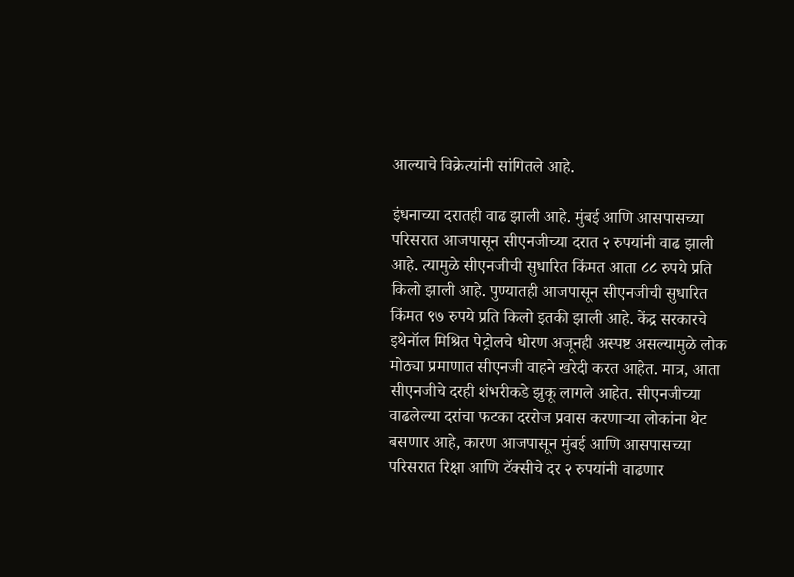आल्याचे विक्रेत्यांनी सांगितले आहे.

इंधनाच्या दरातही वाढ झाली आहे. मुंबई आणि आसपासच्या परिसरात आजपासून सीएनजीच्या दरात २ रुपयांनी वाढ झाली आहे. त्यामुळे सीएनजीची सुधारित किंमत आता ८८ रुपये प्रति किलो झाली आहे. पुण्यातही आजपासून सीएनजीची सुधारित किंमत ९७ रुपये प्रति किलो इतकी झाली आहे. केंद्र सरकारचे इथेनॉल मिश्रित पेट्रोलचे धोरण अजूनही अस्पष्ट असल्यामुळे लोक मोठ्या प्रमाणात सीएनजी वाहने खरेदी करत आहेत. मात्र, आता सीएनजीचे दरही शंभरीकडे झुकू लागले आहेत. सीएनजीच्या वाढलेल्या दरांचा फटका दररोज प्रवास करणाऱ्या लोकांना थेट बसणार आहे, कारण आजपासून मुंबई आणि आसपासच्या परिसरात रिक्षा आणि टॅक्सीचे दर २ रुपयांनी वाढणार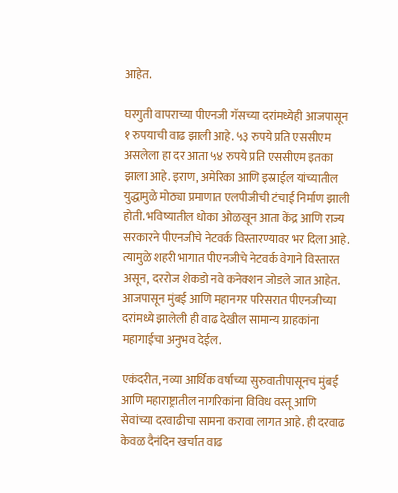आहेत.

घरगुती वापराच्या पीएनजी गॅसच्या दरांमध्येही आजपासून १ रुपयाची वाढ झाली आहे. ५३ रुपये प्रति एससीएम असलेला हा दर आता ५४ रुपये प्रति एससीएम इतका झाला आहे. इराण, अमेरिका आणि इस्राईल यांच्यातील युद्धामुळे मोठ्या प्रमाणात एलपीजीची टंचाई निर्माण झाली होती. भविष्यातील धोका ओळखून आता केंद्र आणि राज्य सरकारने पीएनजीचे नेटवर्क विस्तारण्यावर भर दिला आहे. त्यामुळे शहरी भागात पीएनजीचे नेटवर्क वेगाने विस्तारत असून, दररोज शेकडो नवे कनेक्शन जोडले जात आहेत. आजपासून मुंबई आणि महानगर परिसरात पीएनजीच्या दरांमध्ये झालेली ही वाढ देखील सामान्य ग्राहकांना महागाईचा अनुभव देईल.

एकंदरीत, नव्या आर्थिक वर्षाच्या सुरुवातीपासूनच मुंबई आणि महाराष्ट्रातील नागरिकांना विविध वस्तू आणि सेवांच्या दरवाढीचा सामना करावा लागत आहे. ही दरवाढ केवळ दैनंदिन खर्चात वाढ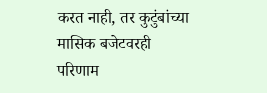करत नाही, तर कुटुंबांच्या मासिक बजेटवरही परिणाम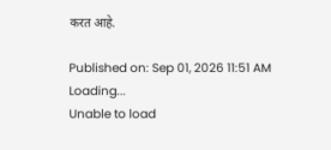करत आहे.

Published on: Sep 01, 2026 11:51 AM
Loading...
Unable to load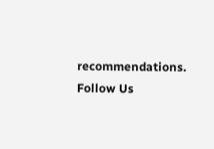recommendations.
Follow Us